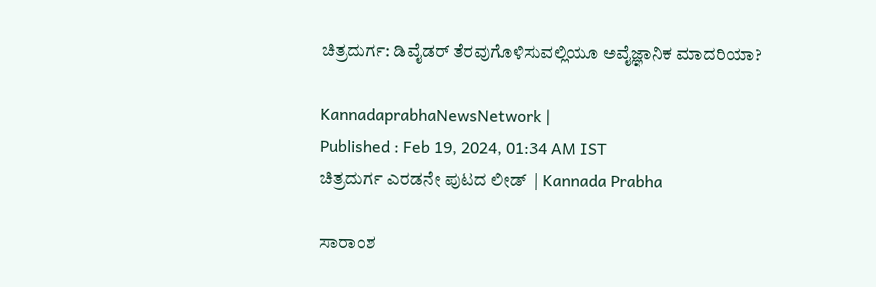ಚಿತ್ರದುರ್ಗ: ಡಿವೈಡರ್ ತೆರವುಗೊಳಿಸುವಲ್ಲಿಯೂ ಅವೈಜ್ಞಾನಿಕ ಮಾದರಿಯಾ?

KannadaprabhaNewsNetwork |
Published : Feb 19, 2024, 01:34 AM IST
ಚಿತ್ರದುರ್ಗ ಎರಡನೇ ಪುಟದ ಲೀಡ್  | Kannada Prabha

ಸಾರಾಂಶ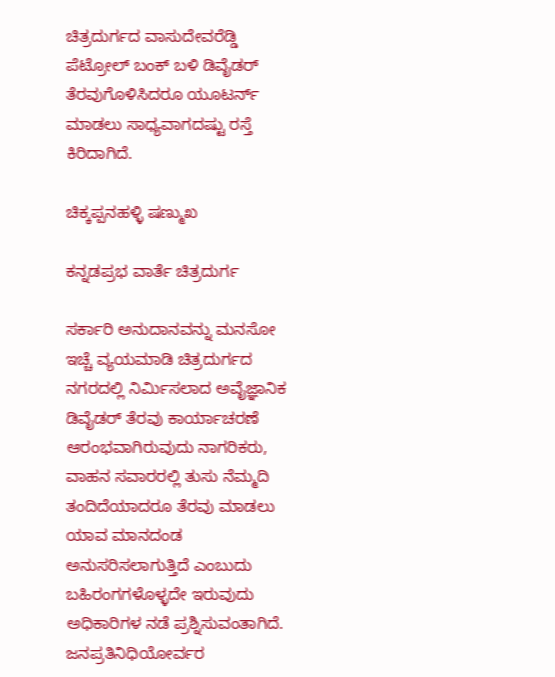ಚಿತ್ರದುರ್ಗದ ವಾಸುದೇವರೆಡ್ಡಿ ಪೆಟ್ರೋಲ್ ಬಂಕ್ ಬಳಿ ಡಿವೈಡರ್ ತೆರವುಗೊಳಿಸಿದರೂ ಯೂಟರ್ನ್ ಮಾಡಲು ಸಾಧ್ಯವಾಗದಷ್ಟು ರಸ್ತೆ ಕಿರಿದಾಗಿದೆ.

ಚಿಕ್ಕಪ್ಪನಹಳ್ಳಿ ಷಣ್ಮುಖ

ಕನ್ನಡಪ್ರಭ ವಾರ್ತೆ ಚಿತ್ರದುರ್ಗ

ಸರ್ಕಾರಿ ಅನುದಾನವನ್ನು ಮನಸೋ ಇಚ್ಚೆ ವ್ಯಯಮಾಡಿ ಚಿತ್ರದುರ್ಗದ ನಗರದಲ್ಲಿ ನಿರ್ಮಿಸಲಾದ ಅವೈಜ್ಞಾನಿಕ ಡಿವೈಡರ್ ತೆರವು ಕಾರ್ಯಾಚರಣೆ ಆರಂಭವಾಗಿರುವುದು ನಾಗರಿಕರು, ವಾಹನ ಸವಾರರಲ್ಲಿ ತುಸು ನೆಮ್ಮದಿ ತಂದಿದೆಯಾದರೂ ತೆರವು ಮಾಡಲು ಯಾವ ಮಾನದಂಡ ಅನುಸರಿಸಲಾಗುತ್ತಿದೆ ಎಂಬುದು ಬಹಿರಂಗಗಳೊಳ್ಳದೇ ಇರುವುದು ಅಧಿಕಾರಿಗಳ ನಡೆ ಪ್ರಶ್ನಿಸುವಂತಾಗಿದೆ. ಜನಪ್ರತಿನಿಧಿಯೋರ್ವರ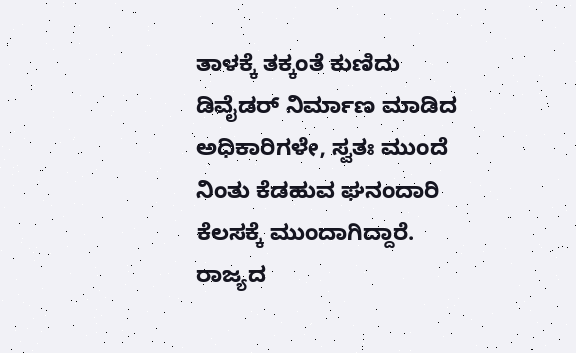ತಾಳಕ್ಕೆ ತಕ್ಕಂತೆ ಕುಣಿದು ಡಿವೈಡರ್ ನಿರ್ಮಾಣ ಮಾಡಿದ ಅಧಿಕಾರಿಗಳೇ, ಸ್ವತಃ ಮುಂದೆ ನಿಂತು ಕೆಡಹುವ ಘನಂದಾರಿ ಕೆಲಸಕ್ಕೆ ಮುಂದಾಗಿದ್ದಾರೆ. ರಾಜ್ಯದ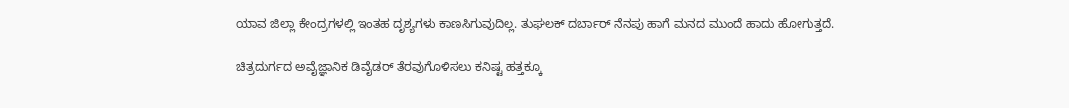ಯಾವ ಜಿಲ್ಲಾ ಕೇಂದ್ರಗಳಲ್ಲಿ ಇಂತಹ ದೃಶ್ಯಗಳು ಕಾಣಸಿಗುವುದಿಲ್ಲ. ತುಘಲಕ್ ದರ್ಬಾರ್ ನೆನಪು ಹಾಗೆ ಮನದ ಮುಂದೆ ಹಾದು ಹೋಗುತ್ತದೆ.

ಚಿತ್ರದುರ್ಗದ ಅವೈಜ್ಞಾನಿಕ ಡಿವೈಡರ್ ತೆರವುಗೊಳಿಸಲು ಕನಿಷ್ಟ ಹತ್ತಕ್ಕೂ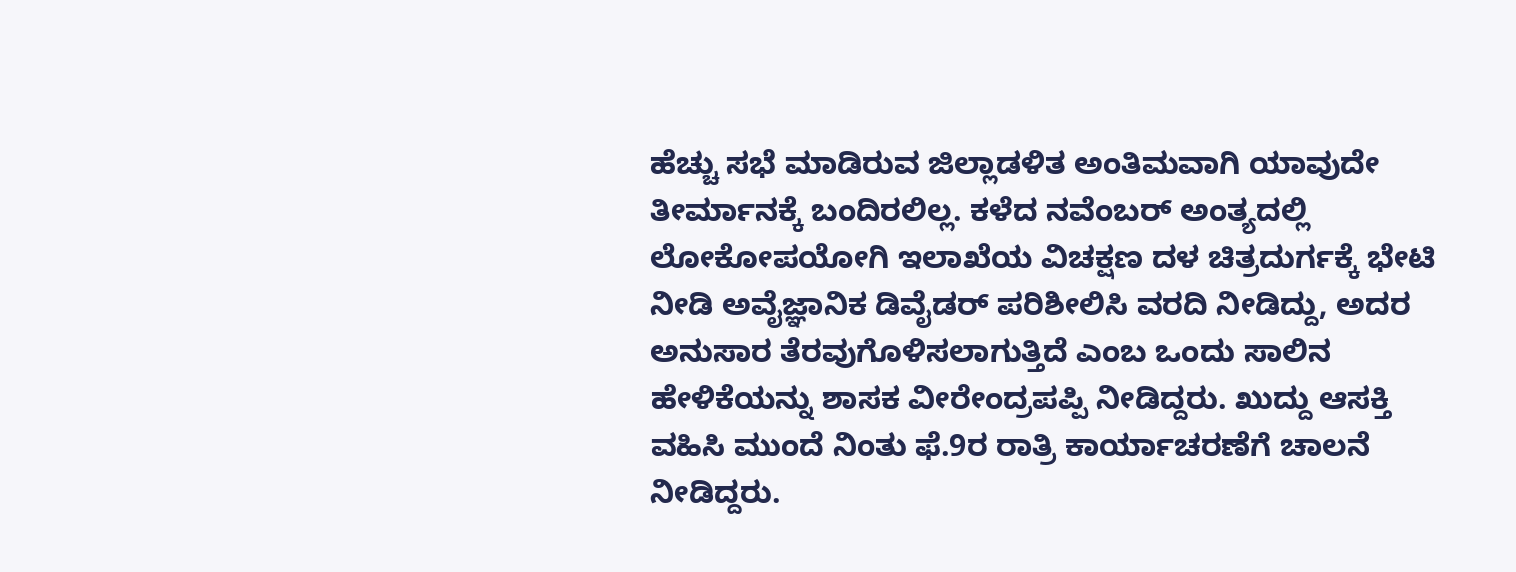ಹೆಚ್ಚು ಸಭೆ ಮಾಡಿರುವ ಜಿಲ್ಲಾಡಳಿತ ಅಂತಿಮವಾಗಿ ಯಾವುದೇ ತೀರ್ಮಾನಕ್ಕೆ ಬಂದಿರಲಿಲ್ಲ. ಕಳೆದ ನವೆಂಬರ್ ಅಂತ್ಯದಲ್ಲಿ ಲೋಕೋಪಯೋಗಿ ಇಲಾಖೆಯ ವಿಚಕ್ಷಣ ದಳ ಚಿತ್ರದುರ್ಗಕ್ಕೆ ಭೇಟಿ ನೀಡಿ ಅವೈಜ್ಞಾನಿಕ ಡಿವೈಡರ್ ಪರಿಶೀಲಿಸಿ ವರದಿ ನೀಡಿದ್ದು, ಅದರ ಅನುಸಾರ ತೆರವುಗೊಳಿಸಲಾಗುತ್ತಿದೆ ಎಂಬ ಒಂದು ಸಾಲಿನ ಹೇಳಿಕೆಯನ್ನು ಶಾಸಕ ವೀರೇಂದ್ರಪಪ್ಪಿ ನೀಡಿದ್ದರು. ಖುದ್ದು ಆಸಕ್ತಿ ವಹಿಸಿ ಮುಂದೆ ನಿಂತು ಫೆ.9ರ ರಾತ್ರಿ ಕಾರ್ಯಾಚರಣೆಗೆ ಚಾಲನೆ ನೀಡಿದ್ದರು.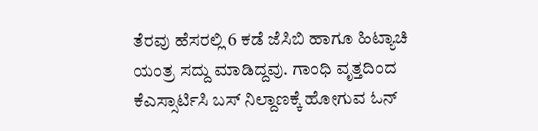ತೆರವು ಹೆಸರಲ್ಲಿ 6 ಕಡೆ ಜೆಸಿಬಿ ಹಾಗೂ ಹಿಟ್ಯಾಚಿ ಯಂತ್ರ ಸದ್ದು ಮಾಡಿದ್ದವು. ಗಾಂಧಿ ವೃತ್ತದಿಂದ ಕೆಎಸ್ಸಾರ್ಟಿಸಿ ಬಸ್ ನಿಲ್ದಾಣಕ್ಕೆ ಹೋಗುವ ಓನ್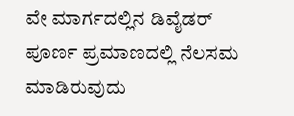ವೇ ಮಾರ್ಗದಲ್ಲಿನ ಡಿವೈಡರ್ ಪೂರ್ಣ ಪ್ರಮಾಣದಲ್ಲಿ ನೆಲಸಮ ಮಾಡಿರುವುದು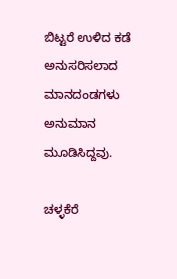ಬಿಟ್ಟರೆ ಉಳಿದ ಕಡೆ ಅನುಸರಿಸಲಾದ ಮಾನದಂಡಗಳು ಅನುಮಾನ ಮೂಡಿಸಿದ್ದವು.

ಚಳ್ಳಕೆರೆ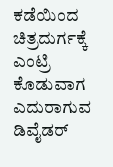ಕಡೆಯಿಂದ ಚಿತ್ರದುರ್ಗಕ್ಕೆ ಎಂಟ್ರಿ ಕೊಡುವಾಗ ಎದುರಾಗುವ ಡಿವೈಡರ್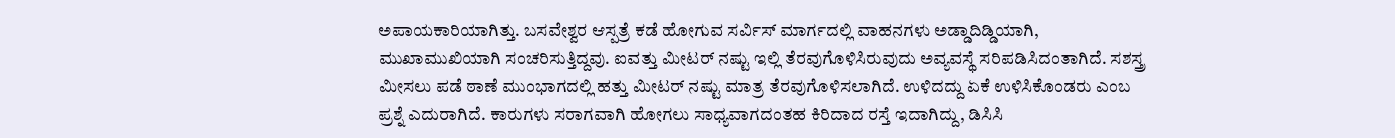ಅಪಾಯಕಾರಿಯಾಗಿತ್ತು. ಬಸವೇಶ್ವರ ಆಸ್ಪತ್ರೆ ಕಡೆ ಹೋಗುವ ಸರ್ವಿಸ್ ಮಾರ್ಗದಲ್ಲಿ ವಾಹನಗಳು ಅಡ್ಡಾದಿಡ್ಡಿಯಾಗಿ, ಮುಖಾಮುಖಿಯಾಗಿ ಸಂಚರಿಸುತ್ತಿದ್ದವು. ಐವತ್ತು ಮೀಟರ್ ನಷ್ಟು ಇಲ್ಲಿ ತೆರವುಗೊಳಿಸಿರುವುದು ಅವ್ಯವಸ್ಥೆ ಸರಿಪಡಿಸಿದಂತಾಗಿದೆ. ಸಶಸ್ತ್ರ ಮೀಸಲು ಪಡೆ ಠಾಣೆ ಮುಂಭಾಗದಲ್ಲಿ ಹತ್ತು ಮೀಟರ್ ನಷ್ಟು ಮಾತ್ರ ತೆರವುಗೊಳಿಸಲಾಗಿದೆ. ಉಳಿದದ್ದು ಏಕೆ ಉಳಿಸಿಕೊಂಡರು ಎಂಬ ಪ್ರಶ್ನೆ ಎದುರಾಗಿದೆ. ಕಾರುಗಳು ಸರಾಗವಾಗಿ ಹೋಗಲು ಸಾಧ್ಯವಾಗದಂತಹ ಕಿರಿದಾದ ರಸ್ತೆ ಇದಾಗಿದ್ದು, ಡಿಸಿಸಿ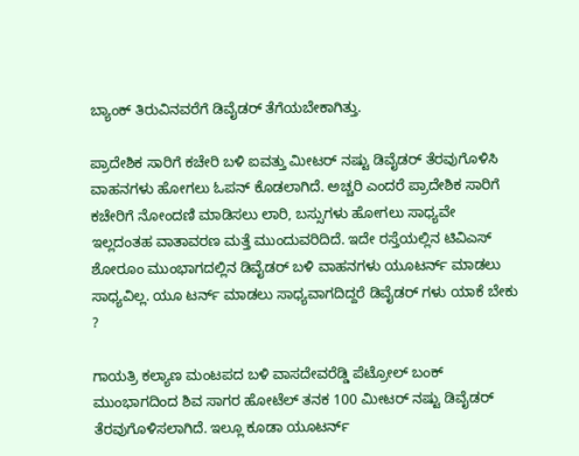ಬ್ಯಾಂಕ್ ತಿರುವಿನವರೆಗೆ ಡಿವೈಡರ್ ತೆಗೆಯಬೇಕಾಗಿತ್ತು.

ಪ್ರಾದೇಶಿಕ ಸಾರಿಗೆ ಕಚೇರಿ ಬಳಿ ಐವತ್ತು ಮೀಟರ್ ನಷ್ಟು ಡಿವೈಡರ್ ತೆರವುಗೊಳಿಸಿ ವಾಹನಗಳು ಹೋಗಲು ಓಪನ್ ಕೊಡಲಾಗಿದೆ. ಅಚ್ಚರಿ ಎಂದರೆ ಪ್ರಾದೇಶಿಕ ಸಾರಿಗೆ ಕಚೇರಿಗೆ ನೋಂದಣಿ ಮಾಡಿಸಲು ಲಾರಿ, ಬಸ್ಸುಗಳು ಹೋಗಲು ಸಾಧ್ಯವೇ ಇಲ್ಲದಂತಹ ವಾತಾವರಣ ಮತ್ತೆ ಮುಂದುವರಿದಿದೆ. ಇದೇ ರಸ್ತೆಯಲ್ಲಿನ ಟಿವಿಎಸ್ ಶೋರೂಂ ಮುಂಭಾಗದಲ್ಲಿನ ಡಿವೈಡರ್ ಬಳಿ ವಾಹನಗಳು ಯೂಟರ್ನ್ ಮಾಡಲು ಸಾಧ್ಯವಿಲ್ಲ. ಯೂ ಟರ್ನ್ ಮಾಡಲು ಸಾಧ್ಯವಾಗದಿದ್ದರೆ ಡಿವೈಡರ್ ಗಳು ಯಾಕೆ ಬೇಕು ?

ಗಾಯತ್ರಿ ಕಲ್ಯಾಣ ಮಂಟಪದ ಬಳಿ ವಾಸದೇವರೆಡ್ಡಿ ಪೆಟ್ರೋಲ್ ಬಂಕ್ ಮುಂಭಾಗದಿಂದ ಶಿವ ಸಾಗರ ಹೋಟೆಲ್ ತನಕ 100 ಮೀಟರ್ ನಷ್ಟು ಡಿವೈಡರ್ ತೆರವುಗೊಳಿಸಲಾಗಿದೆ. ಇಲ್ಲೂ ಕೂಡಾ ಯೂಟರ್ನ್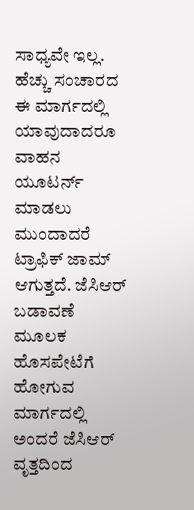ಸಾಧ್ಯವೇ ಇಲ್ಲ. ಹೆಚ್ಚು ಸಂಚಾರದ ಈ ಮಾರ್ಗದಲ್ಲಿ ಯಾವುದಾದರೂ ವಾಹನ ಯೂಟರ್ನ್ ಮಾಡಲು ಮುಂದಾದರೆ ಟ್ರಾಫಿಕ್ ಜಾಮ್ ಆಗುತ್ತದೆ. ಜೆಸಿಆರ್ ಬಡಾವಣೆ ಮೂಲಕ ಹೊಸಪೇಟೆಗೆ ಹೋಗುವ ಮಾರ್ಗದಲ್ಲಿ ಅಂದರೆ ಜೆಸಿಆರ್ ವೃತ್ತದಿಂದ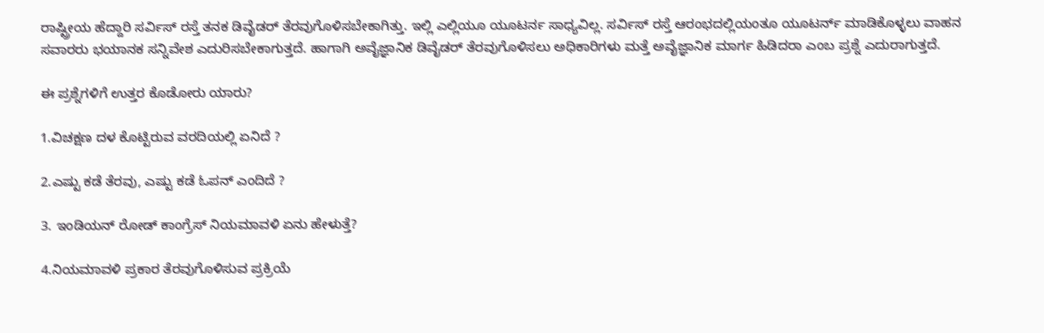ರಾಷ್ಟ್ರೀಯ ಹೆದ್ದಾರಿ ಸರ್ವಿಸ್ ರಸ್ತೆ ತನಕ ಡಿವೈಡರ್ ತೆರವುಗೊಳಿಸಬೇಕಾಗಿತ್ತು. ಇಲ್ಲಿ ಎಲ್ಲಿಯೂ ಯೂಟರ್ನ ಸಾಧ್ಯವಿಲ್ಲ. ಸರ್ವಿಸ್ ರಸ್ತೆ ಆರಂಭದಲ್ಲಿಯಂತೂ ಯೂಟರ್ನ್ ಮಾಡಿಕೊಳ್ಳಲು ವಾಹನ ಸವಾರರು ಭಯಾನಕ ಸನ್ನಿವೇಶ ಎದುರಿಸಬೇಕಾಗುತ್ತದೆ. ಹಾಗಾಗಿ ಅವೈಜ್ಞಾನಿಕ ಡಿವೈಡರ್ ತೆರವುಗೊಳಿಸಲು ಅಧಿಕಾರಿಗಳು ಮತ್ತೆ ಅವೈಜ್ಞಾನಿಕ ಮಾರ್ಗ ಹಿಡಿದರಾ ಎಂಬ ಪ್ರಶ್ನೆ ಎದುರಾಗುತ್ತದೆ.

ಈ ಪ್ರಶ್ನೆಗಳಿಗೆ ಉತ್ತರ ಕೊಡೋರು ಯಾರು?

1.ವಿಚಕ್ಷಣ ದಳ ಕೊಟ್ಟಿರುವ ವರದಿಯಲ್ಲಿ ಏನಿದೆ ?

2.ಎಷ್ಟು ಕಡೆ ತೆರವು, ಎಷ್ಟು ಕಡೆ ಓಪನ್ ಎಂದಿದೆ ?

3. ಇಂಡಿಯನ್ ರೋಡ್ ಕಾಂಗ್ರೆಸ್ ನಿಯಮಾವಳಿ ಏನು ಹೇಳುತ್ತೆ?

4.ನಿಯಮಾವಳಿ ಪ್ರಕಾರ ತೆರವುಗೊಳಿಸುವ ಪ್ರಕ್ರಿಯೆ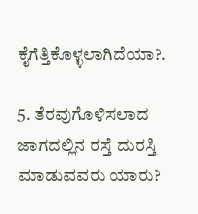ಕೈಗೆತ್ತಿಕೊಳ್ಳಲಾಗಿದೆಯಾ?.

5. ತೆರವುಗೊಳಿಸಲಾದ ಜಾಗದಲ್ಲಿನ ರಸ್ತೆ ದುರಸ್ತಿ ಮಾಡುವವರು ಯಾರು?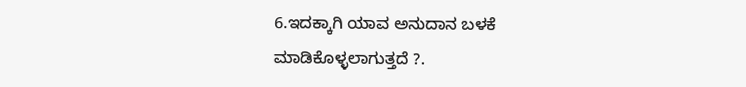6.ಇದಕ್ಕಾಗಿ ಯಾವ ಅನುದಾನ ಬಳಕೆ ಮಾಡಿಕೊಳ್ಳಲಾಗುತ್ತದೆ ?.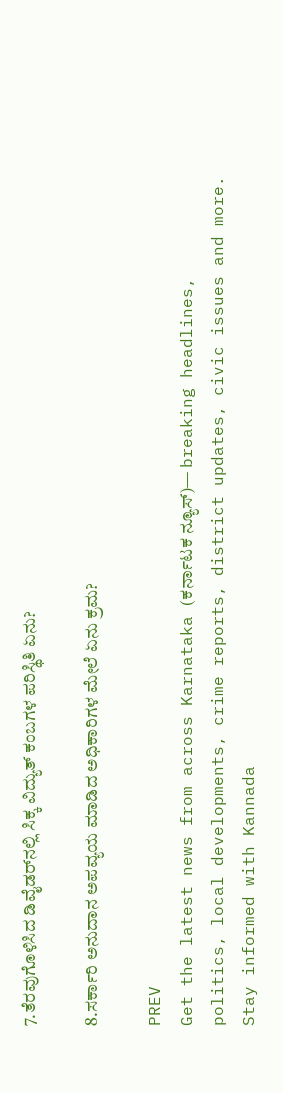7.ತೆರವುಗೊಳಿಸಿದ ಡಿವೈಡರ್‌ನಲ್ಲಿ ಸಿಕ್ಕ ವಿದ್ಯುತ್ ಕಂಬಗಳ ಪರಿಸ್ಥಿತಿ ಏನು?

8.ಸರ್ಕಾರಿ ಅನುದಾನ ಅಪವ್ಯಯ ಮಾಡಿದ ಅಧಿಕಾರಿಗಳ ಮೇಲೆ ಏನು ಕ್ರಮ?

PREV
Get the latest news from across Karnataka (ಕರ್ನಾಟಕ ನ್ಯೂಸ್)— breaking headlines, politics, local developments, crime reports, district updates, civic issues and more. Stay informed with Kannada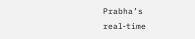Prabha’s real‑time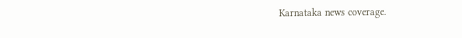Karnataka news coverage.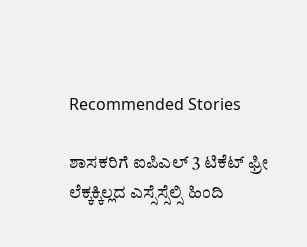Recommended Stories

ಶಾಸಕರಿಗೆ ಐಪಿಎಲ್‌ 3 ಟಿಕೆಟ್ ಫ್ರೀ
ಲೆಕ್ಕಕ್ಕಿಲ್ಲದ ಎಸ್ಸೆಸ್ಸೆಲ್ಸಿ ಹಿಂದಿ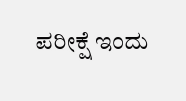ಪರೀಕ್ಷೆ ಇಂದು